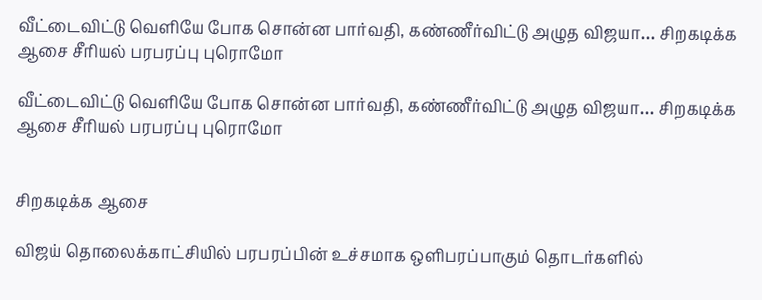வீட்டைவிட்டு வெளியே போக சொன்ன பார்வதி, கண்ணீர்விட்டு அழுத விஜயா… சிறகடிக்க ஆசை சீரியல் பரபரப்பு புரொமோ

வீட்டைவிட்டு வெளியே போக சொன்ன பார்வதி, கண்ணீர்விட்டு அழுத விஜயா… சிறகடிக்க ஆசை சீரியல் பரபரப்பு புரொமோ


சிறகடிக்க ஆசை

விஜய் தொலைக்காட்சியில் பரபரப்பின் உச்சமாக ஒளிபரப்பாகும் தொடர்களில்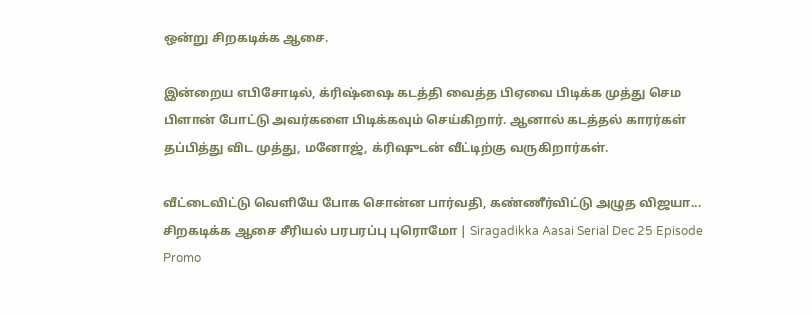ஒன்று சிறகடிக்க ஆசை.

இன்றைய எபிசோடில், க்ரிஷ்ஷை கடத்தி வைத்த பிஏவை பிடிக்க முத்து செம பிளான் போட்டு அவர்களை பிடிக்கவும் செய்கிறார். ஆனால் கடத்தல் காரர்கள் தப்பித்து விட முத்து, மனோஜ், க்ரிஷுடன் வீட்டிற்கு வருகிறார்கள்.

வீட்டைவிட்டு வெளியே போக சொன்ன பார்வதி, கண்ணீர்விட்டு அழுத விஜயா... சிறகடிக்க ஆசை சீரியல் பரபரப்பு புரொமோ | Siragadikka Aasai Serial Dec 25 Episode Promo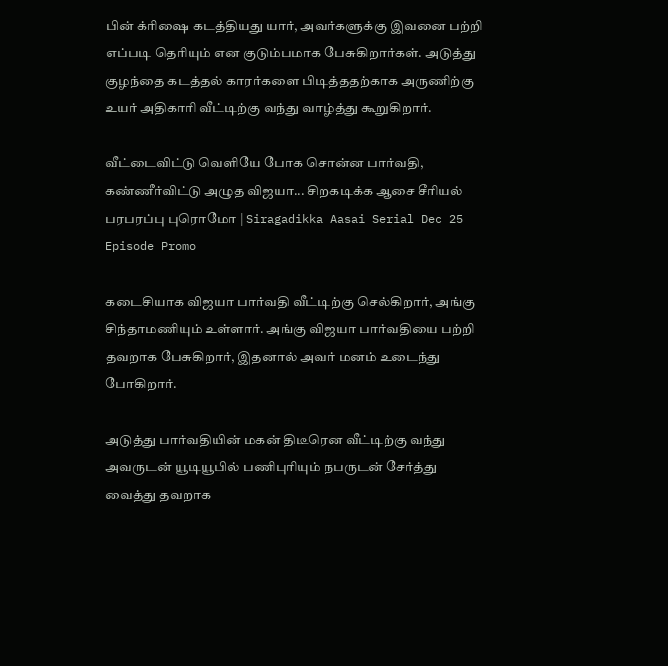பின் க்ரிஷை கடத்தியது யார், அவர்களுக்கு இவனை பற்றி எப்படி தெரியும் என குடும்பமாக பேசுகிறார்கள். அடுத்து குழந்தை கடத்தல் காரர்களை பிடித்ததற்காக அருணிற்கு உயர் அதிகாரி வீட்டிற்கு வந்து வாழ்த்து கூறுகிறார்.

வீட்டைவிட்டு வெளியே போக சொன்ன பார்வதி, கண்ணீர்விட்டு அழுத விஜயா... சிறகடிக்க ஆசை சீரியல் பரபரப்பு புரொமோ | Siragadikka Aasai Serial Dec 25 Episode Promo

கடைசியாக விஜயா பார்வதி வீட்டிற்கு செல்கிறார், அங்கு சிந்தாமணியும் உள்ளார். அங்கு விஜயா பார்வதியை பற்றி தவறாக பேசுகிறார், இதனால் அவர் மனம் உடைந்து போகிறார்.

அடுத்து பார்வதியின் மகன் திடீரென வீட்டிற்கு வந்து அவருடன் யூடியூபில் பணிபுரியும் நபருடன் சேர்த்து வைத்து தவறாக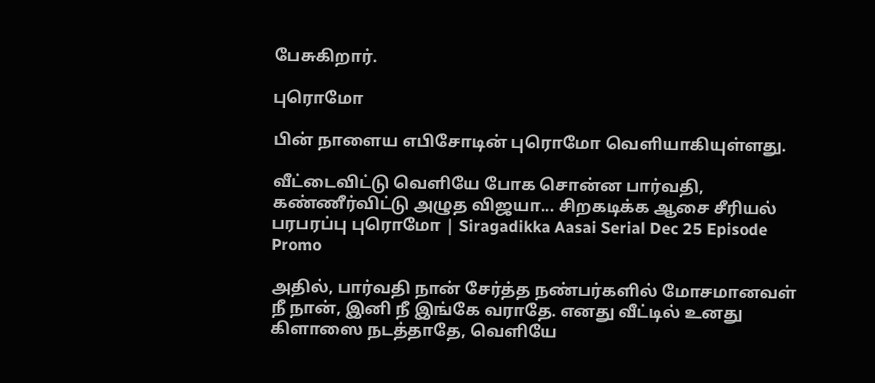பேசுகிறார்.

புரொமோ

பின் நாளைய எபிசோடின் புரொமோ வெளியாகியுள்ளது.

வீட்டைவிட்டு வெளியே போக சொன்ன பார்வதி, கண்ணீர்விட்டு அழுத விஜயா... சிறகடிக்க ஆசை சீரியல் பரபரப்பு புரொமோ | Siragadikka Aasai Serial Dec 25 Episode Promo

அதில், பார்வதி நான் சேர்த்த நண்பர்களில் மோசமானவள் நீ நான், இனி நீ இங்கே வராதே. எனது வீட்டில் உனது கிளாஸை நடத்தாதே, வெளியே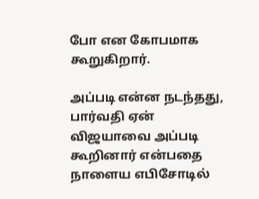போ என கோபமாக கூறுகிறார்.

அப்படி என்ன நடந்தது, பார்வதி ஏன் விஜயாவை அப்படி கூறினார் என்பதை நாளைய எபிசோடில்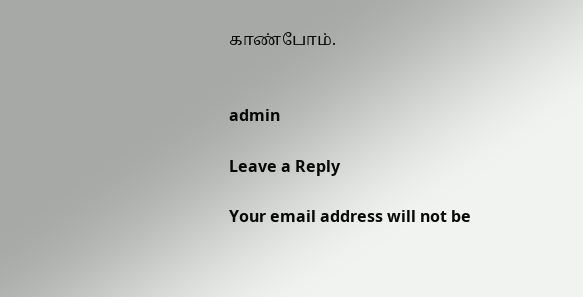காண்போம்.


admin

Leave a Reply

Your email address will not be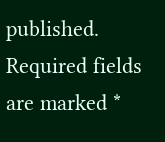published. Required fields are marked *